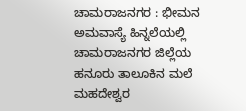ಚಾಮರಾಜನಗರ : ಭೀಮನ ಅಮವಾಸ್ಯೆ ಹಿನ್ನಲೆಯಲ್ಲಿ ಚಾಮರಾಜನಗರ ಜಿಲ್ಲೆಯ ಹನೂರು ತಾಲೂಕಿನ ಮಲೆ ಮಹದೇಶ್ವರ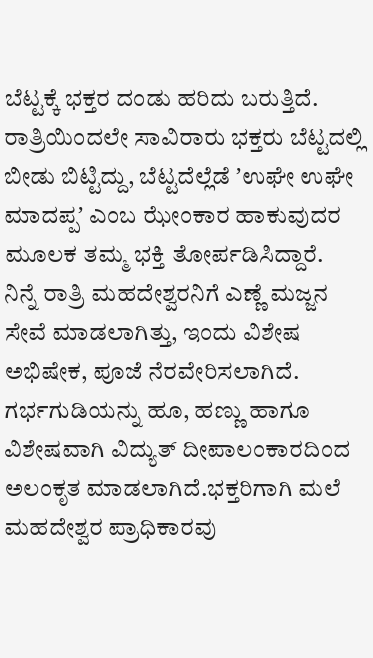ಬೆಟ್ಟಕ್ಕೆ ಭಕ್ತರ ದಂಡು ಹರಿದು ಬರುತ್ತಿದೆ.
ರಾತ್ರಿಯಿಂದಲೇ ಸಾವಿರಾರು ಭಕ್ತರು ಬೆಟ್ಟದಲ್ಲಿ ಬೀಡು ಬಿಟ್ಟಿದ್ದು, ಬೆಟ್ಟದೆಲ್ಲೆಡೆ ʼಉಘೇ ಉಘೇ ಮಾದಪ್ಪʼ ಎಂಬ ಝೇಂಕಾರ ಹಾಕುವುದರ ಮೂಲಕ ತಮ್ಮ ಭಕ್ತಿ ತೋರ್ಪಡಿಸಿದ್ದಾರೆ.
ನಿನ್ನೆ ರಾತ್ರಿ ಮಹದೇಶ್ವರನಿಗೆ ಎಣ್ಣೆ ಮಜ್ಜನ ಸೇವೆ ಮಾಡಲಾಗಿತ್ತು, ಇಂದು ವಿಶೇಷ ಅಭಿಷೇಕ, ಪೂಜೆ ನೆರವೇರಿಸಲಾಗಿದೆ. ಗರ್ಭಗುಡಿಯನ್ನು ಹೂ, ಹಣ್ಣು ಹಾಗೂ ವಿಶೇಷವಾಗಿ ವಿದ್ಯುತ್ ದೀಪಾಲಂಕಾರದಿಂದ ಅಲಂಕೃತ ಮಾಡಲಾಗಿದೆ.ಭಕ್ತರಿಗಾಗಿ ಮಲೆ ಮಹದೇಶ್ವರ ಪ್ರಾಧಿಕಾರವು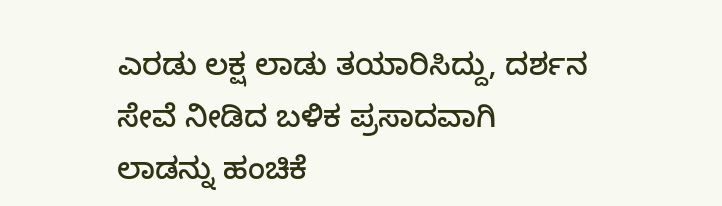ಎರಡು ಲಕ್ಷ ಲಾಡು ತಯಾರಿಸಿದ್ದು, ದರ್ಶನ ಸೇವೆ ನೀಡಿದ ಬಳಿಕ ಪ್ರಸಾದವಾಗಿ ಲಾಡನ್ನು ಹಂಚಿಕೆ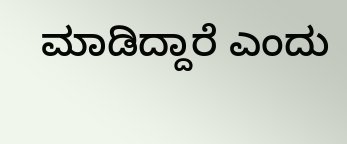ಮಾಡಿದ್ದಾರೆ ಎಂದು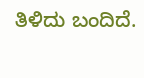ತಿಳಿದು ಬಂದಿದೆ.